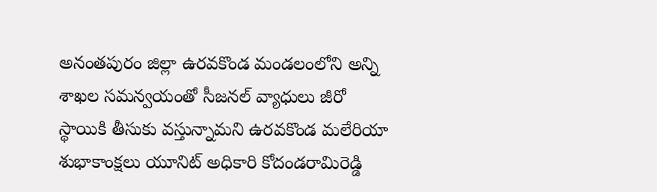అనంతపురం జిల్లా ఉరవకొండ మండలంలోని అన్ని శాఖల సమన్వయంతో సీజనల్ వ్యాధులు జీరో స్థాయికి తీసుకు వస్తున్నామని ఉరవకొండ మలేరియా శుభాకాంక్షలు యూనిట్ అధికారి కోదండరామిరెడ్డి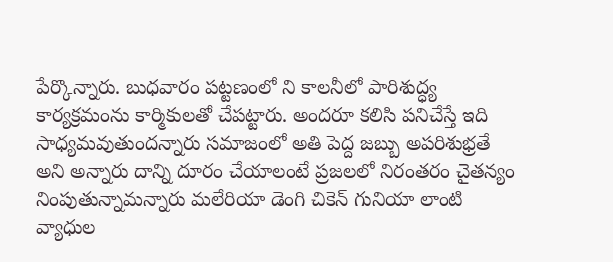పేర్కొన్నారు. బుధవారం పట్టణంలో ని కాలనీలో పారిశుద్ధ్య కార్యక్రమంను కార్మికులతో చేపట్టారు. అందరూ కలిసి పనిచేస్తే ఇది సాధ్యమవుతుందన్నారు సమాజంలో అతి పెద్ద జబ్బు అపరిశుభ్రతే అని అన్నారు దాన్ని దూరం చేయాలంటే ప్రజలలో నిరంతరం చైతన్యం నింపుతున్నామన్నారు మలేరియా డెంగి చికెన్ గునియా లాంటి వ్యాధుల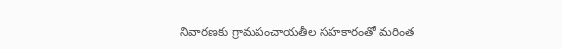నివారణకు గ్రామపంచాయతీల సహకారంతో మరింత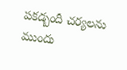పకడ్బందీ చర్యలను ముందు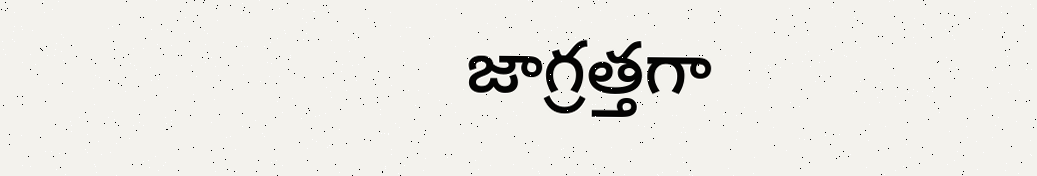జాగ్రత్తగా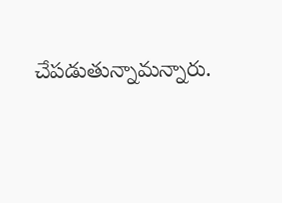చేపడుతున్నామన్నారు.